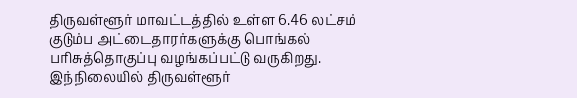திருவள்ளூர் மாவட்டத்தில் உள்ள 6.46 லட்சம் குடும்ப அட்டைதாரர்களுக்கு பொங்கல் பரிசுத்தொகுப்பு வழங்கப்பட்டு வருகிறது. இந்நிலையில் திருவள்ளூர்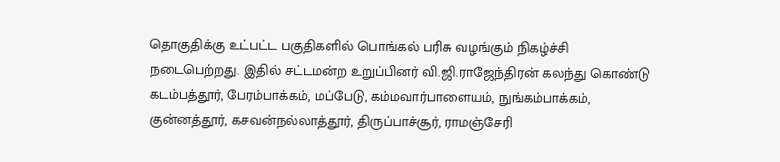தொகுதிக்கு உட்பட்ட பகுதிகளில் பொங்கல் பரிசு வழங்கும் நிகழ்ச்சி நடைபெற்றது. இதில் சட்டமன்ற உறுப்பினர் வி.ஜி.ராஜேந்திரன் கலந்து கொண்டு கடம்பத்தூர், பேரம்பாக்கம், மப்பேடு, கம்மவார்பாளையம், நுங்கம்பாக்கம், குன்னத்தூர், கசவன்நல்லாத்தூர், திருப்பாச்சூர், ராமஞ்சேரி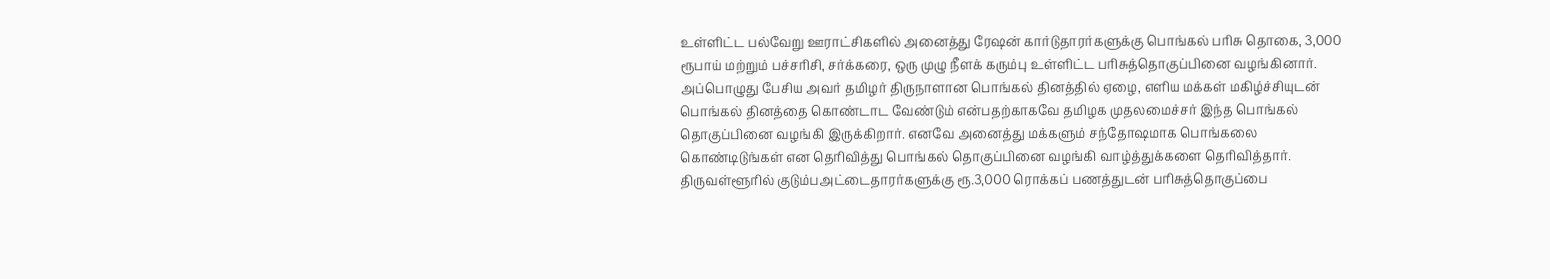உள்ளிட்ட பல்வேறு ஊராட்சிகளில் அனைத்து ரேஷன் கார்டுதாரர்களுக்கு பொங்கல் பரிசு தொகை, 3,000 ரூபாய் மற்றும் பச்சரிசி, சர்க்கரை, ஒரு முழு நீளக் கரும்பு உள்ளிட்ட பரிசுத்தொகுப்பினை வழங்கினார். அப்பொழுது பேசிய அவர் தமிழர் திருநாளான பொங்கல் தினத்தில் ஏழை, எளிய மக்கள் மகிழ்ச்சியுடன் பொங்கல் தினத்தை கொண்டாட வேண்டும் என்பதற்காகவே தமிழக முதலமைச்சர் இந்த பொங்கல் தொகுப்பினை வழங்கி இருக்கிறார். எனவே அனைத்து மக்களும் சந்தோஷமாக பொங்கலை கொண்டிடுங்கள் என தெரிவித்து பொங்கல் தொகுப்பினை வழங்கி வாழ்த்துக்களை தெரிவித்தார்.
திருவள்ளூரில் குடும்பஅட்டைதாரர்களுக்கு ரூ.3,000 ரொக்கப் பணத்துடன் பரிசுத்தொகுப்பை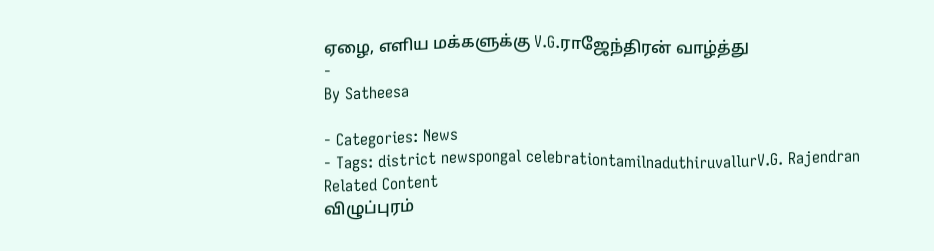ஏழை, எளிய மக்களுக்கு V.G.ராஜேந்திரன் வாழ்த்து
-
By Satheesa

- Categories: News
- Tags: district newspongal celebrationtamilnaduthiruvallurV.G. Rajendran
Related Content
விழுப்புரம்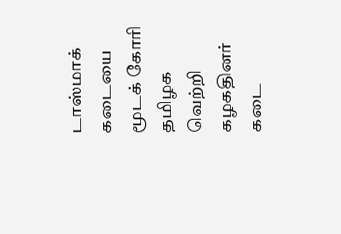டாஸ்மாக் கடையை மூடக் கோரி தமிழக வெற்றி கழகதினர் கடை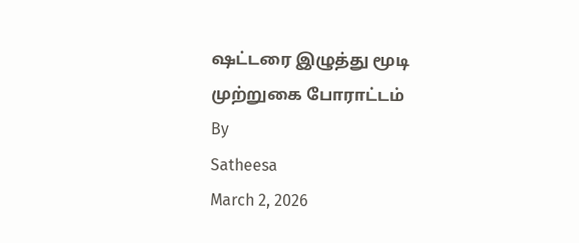ஷட்டரை இழுத்து மூடி முற்றுகை போராட்டம்
By
Satheesa
March 2, 2026